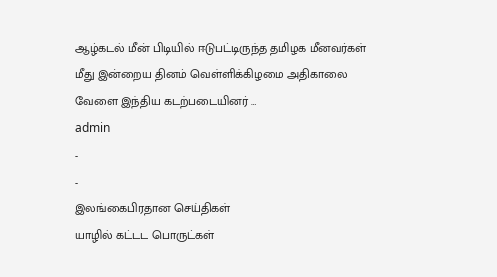ஆழ்கடல் மீன் பிடியில் ஈடுபட்டிருந்த தமிழக மீனவர்கள் மீது இன்றைய தினம் வெள்ளிக்கிழமை அதிகாலை வேளை இந்திய கடற்படையினர் …
admin
-
-
இலங்கைபிரதான செய்திகள்
யாழில் கட்டட பொருட்கள்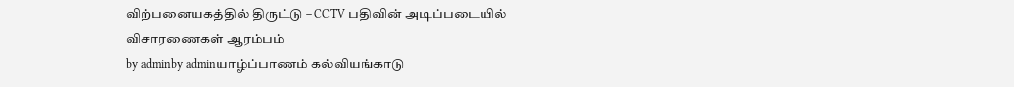விற்பனையகத்தில் திருட்டு – CCTV பதிவின் அடிப்படையில் விசாரணைகள் ஆரம்பம்
by adminby adminயாழ்ப்பாணம் கல்வியங்காடு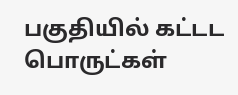பகுதியில் கட்டட பொருட்கள்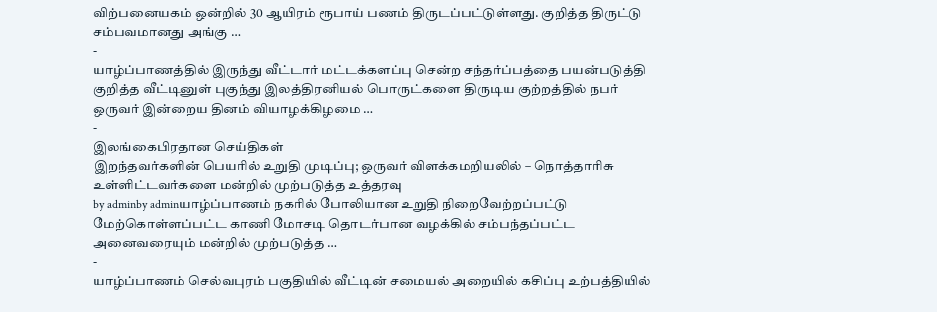விற்பனையகம் ஒன்றில் 30 ஆயிரம் ரூபாய் பணம் திருடப்பட்டுள்ளது. குறித்த திருட்டு சம்பவமானது அங்கு …
-
யாழ்ப்பாணத்தில் இருந்து வீட்டார் மட்டக்களப்பு சென்ற சந்தர்ப்பத்தை பயன்படுத்தி குறித்த வீட்டினுள் புகுந்து இலத்திரனியல் பொருட்களை திருடிய குற்றத்தில் நபர் ஒருவர் இன்றைய தினம் வியாழக்கிழமை …
-
இலங்கைபிரதான செய்திகள்
இறந்தவர்களின் பெயரில் உறுதி முடிப்பு; ஒருவர் விளக்கமறியலில் – நொத்தாரிசு உள்ளிட்டவர்களை மன்றில் முற்படுத்த உத்தரவு
by adminby adminயாழ்ப்பாணம் நகரில் போலியான உறுதி நிறைவேற்றப்பட்டு மேற்கொள்ளப்பட்ட காணி மோசடி தொடர்பான வழக்கில் சம்பந்தப்பட்ட அனைவரையும் மன்றில் முற்படுத்த …
-
யாழ்ப்பாணம் செல்வபுரம் பகுதியில் வீட்டின் சமையல் அறையில் கசிப்பு உற்பத்தியில்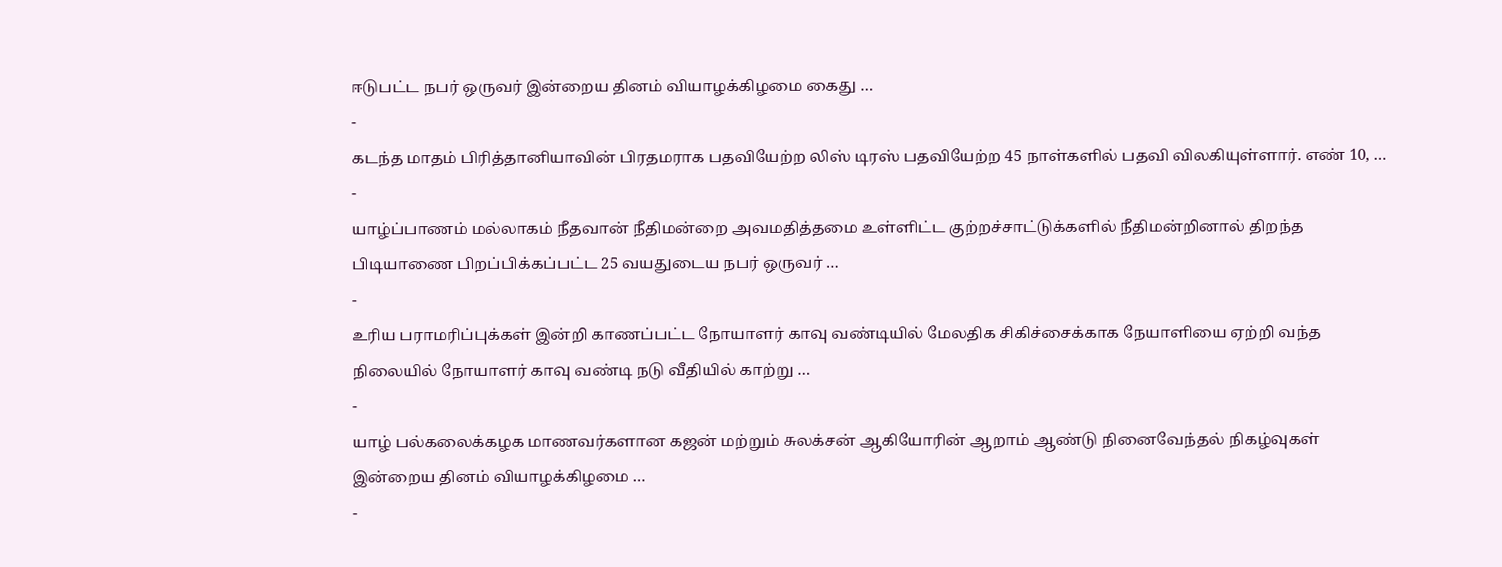ஈடுபட்ட நபர் ஒருவர் இன்றைய தினம் வியாழக்கிழமை கைது …
-
கடந்த மாதம் பிரித்தானியாவின் பிரதமராக பதவியேற்ற லிஸ் டிரஸ் பதவியேற்ற 45 நாள்களில் பதவி விலகியுள்ளார். எண் 10, …
-
யாழ்ப்பாணம் மல்லாகம் நீதவான் நீதிமன்றை அவமதித்தமை உள்ளிட்ட குற்றச்சாட்டுக்களில் நீதிமன்றினால் திறந்த பிடியாணை பிறப்பிக்கப்பட்ட 25 வயதுடைய நபர் ஒருவர் …
-
உரிய பராமரிப்புக்கள் இன்றி காணப்பட்ட நோயாளர் காவு வண்டியில் மேலதிக சிகிச்சைக்காக நேயாளியை ஏற்றி வந்த நிலையில் நோயாளர் காவு வண்டி நடு வீதியில் காற்று …
-
யாழ் பல்கலைக்கழக மாணவர்களான கஜன் மற்றும் சுலக்சன் ஆகியோரின் ஆறாம் ஆண்டு நினைவேந்தல் நிகழ்வுகள் இன்றைய தினம் வியாழக்கிழமை …
-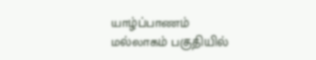யாழ்ப்பாணம் மல்லாகம் பகுதியில்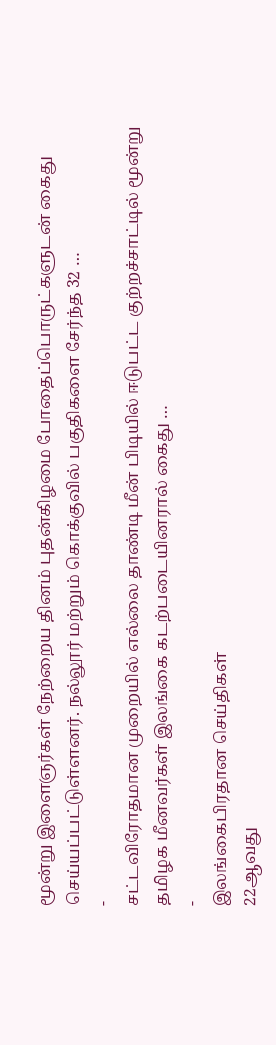மூன்று இளைஞர்கள் நேற்றைய தினம் புதன்கிழமை போதைப்பொருட்களுடன் கைது செய்யப்பட்டுள்ளனர். நல்லூர் மற்றும் கொக்குவில் பகுதிகளை சேர்ந்த 32 …
-
சட்டவிரோதமான முறையில் எல்லை தாண்டி மீன் பிடியில் ஈடுபட்ட குற்றச்சாட்டில் மூன்று தமிழக மீனவர்கள் இலங்கை கடற்படையினரால் கைது …
-
இலங்கைபிரதான செய்திகள்
22ஆவது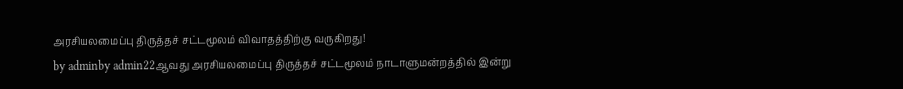அரசியலமைப்பு திருத்தச் சட்டமூலம் விவாதத்திற்கு வருகிறது!
by adminby admin22ஆவது அரசியலமைப்பு திருத்தச் சட்டமூலம் நாடாளுமன்றத்தில் இன்று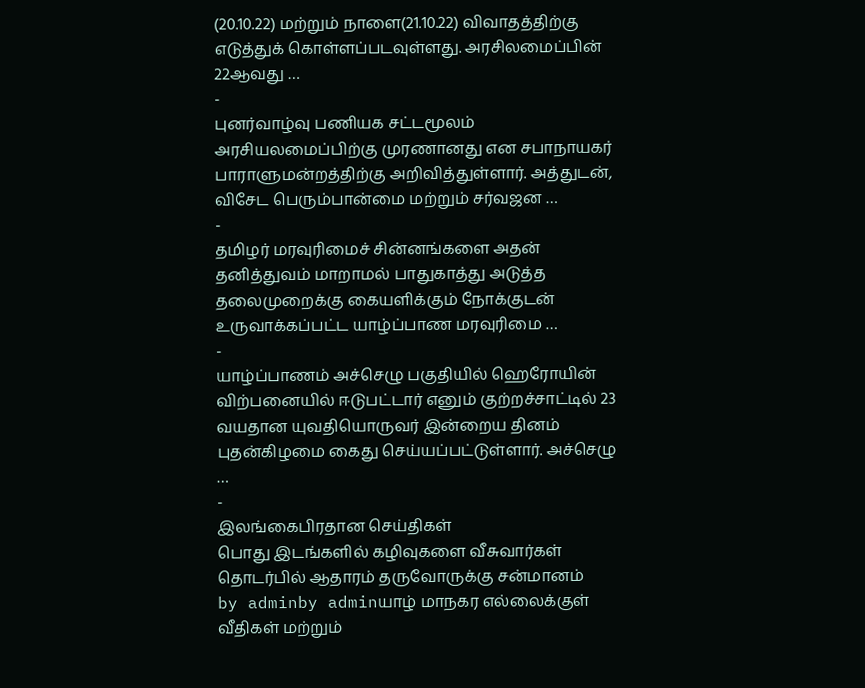(20.10.22) மற்றும் நாளை(21.10.22) விவாதத்திற்கு எடுத்துக் கொள்ளப்படவுள்ளது. அரசிலமைப்பின் 22ஆவது …
-
புனர்வாழ்வு பணியக சட்டமூலம் அரசியலமைப்பிற்கு முரணானது என சபாநாயகர் பாராளுமன்றத்திற்கு அறிவித்துள்ளார். அத்துடன், விசேட பெரும்பான்மை மற்றும் சர்வஜன …
-
தமிழர் மரவுரிமைச் சின்னங்களை அதன் தனித்துவம் மாறாமல் பாதுகாத்து அடுத்த தலைமுறைக்கு கையளிக்கும் நோக்குடன் உருவாக்கப்பட்ட யாழ்ப்பாண மரவுரிமை …
-
யாழ்ப்பாணம் அச்செழு பகுதியில் ஹெரோயின் விற்பனையில் ஈடுபட்டார் எனும் குற்றச்சாட்டில் 23 வயதான யுவதியொருவர் இன்றைய தினம் புதன்கிழமை கைது செய்யப்பட்டுள்ளார். அச்செழு …
-
இலங்கைபிரதான செய்திகள்
பொது இடங்களில் கழிவுகளை வீசுவார்கள் தொடர்பில் ஆதாரம் தருவோருக்கு சன்மானம்
by adminby adminயாழ் மாநகர எல்லைக்குள் வீதிகள் மற்றும்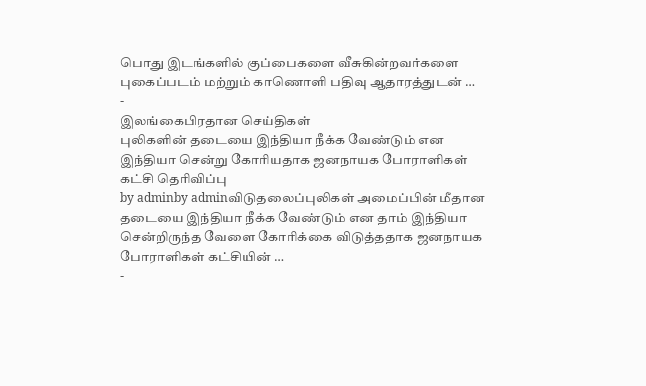பொது இடங்களில் குப்பைகளை வீசுகின்றவர்களை புகைப்படம் மற்றும் காணொளி பதிவு ஆதாரத்துடன் …
-
இலங்கைபிரதான செய்திகள்
புலிகளின் தடையை இந்தியா நீக்க வேண்டும் என இந்தியா சென்று கோரியதாக ஜனநாயக போராளிகள் கட்சி தெரிவிப்பு
by adminby adminவிடுதலைப்புலிகள் அமைப்பின் மீதான தடையை இந்தியா நீக்க வேண்டும் என தாம் இந்தியா சென்றிருந்த வேளை கோரிக்கை விடுத்ததாக ஜனநாயக போராளிகள் கட்சியின் …
-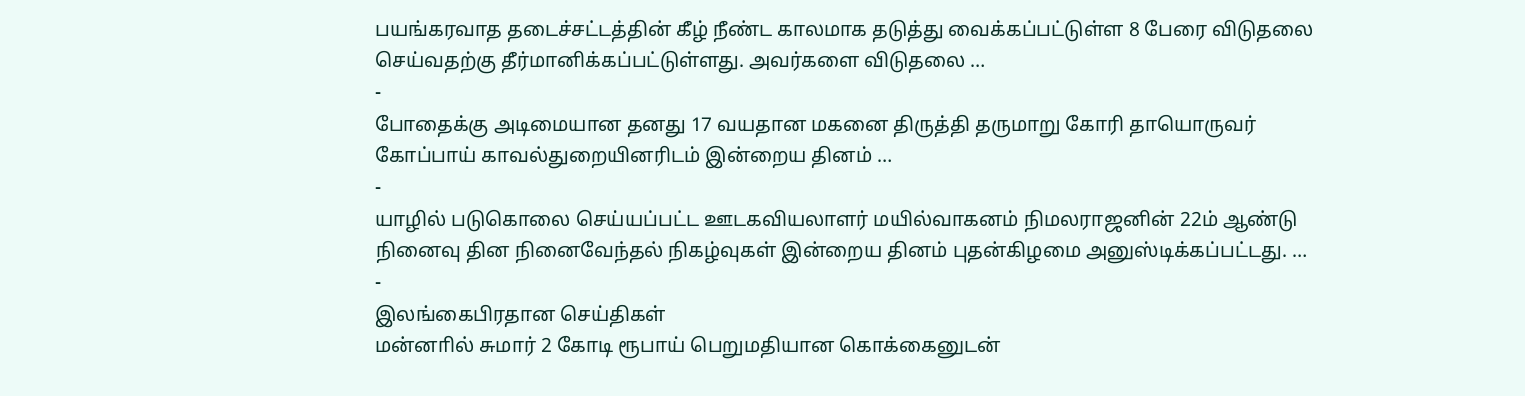பயங்கரவாத தடைச்சட்டத்தின் கீழ் நீண்ட காலமாக தடுத்து வைக்கப்பட்டுள்ள 8 பேரை விடுதலை செய்வதற்கு தீர்மானிக்கப்பட்டுள்ளது. அவர்களை விடுதலை …
-
போதைக்கு அடிமையான தனது 17 வயதான மகனை திருத்தி தருமாறு கோரி தாயொருவர் கோப்பாய் காவல்துறையினரிடம் இன்றைய தினம் …
-
யாழில் படுகொலை செய்யப்பட்ட ஊடகவியலாளர் மயில்வாகனம் நிமலராஜனின் 22ம் ஆண்டு நினைவு தின நினைவேந்தல் நிகழ்வுகள் இன்றைய தினம் புதன்கிழமை அனுஸ்டிக்கப்பட்டது. …
-
இலங்கைபிரதான செய்திகள்
மன்னாில் சுமார் 2 கோடி ரூபாய் பெறுமதியான கொக்கைனுடன்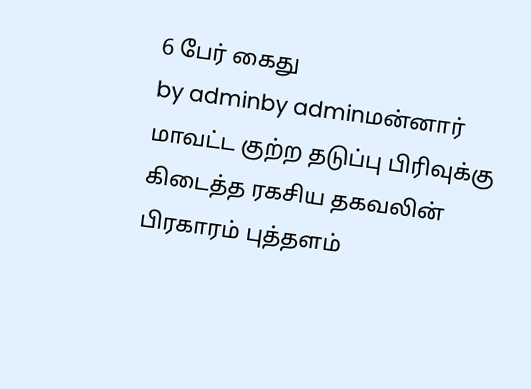6 பேர் கைது
by adminby adminமன்னார் மாவட்ட குற்ற தடுப்பு பிரிவுக்கு கிடைத்த ரகசிய தகவலின் பிரகாரம் புத்தளம்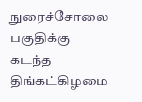நுரைச்சோலை பகுதிக்கு கடந்த திங்கட்கிழமை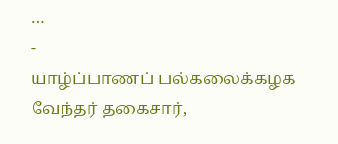…
-
யாழ்ப்பாணப் பல்கலைக்கழக வேந்தர் தகைசார்,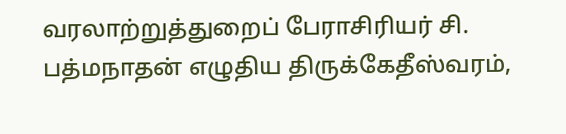வரலாற்றுத்துறைப் பேராசிரியர் சி. பத்மநாதன் எழுதிய திருக்கேதீஸ்வரம்,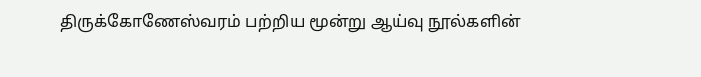திருக்கோணேஸ்வரம் பற்றிய மூன்று ஆய்வு நூல்களின்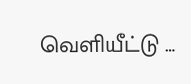வெளியீட்டு …